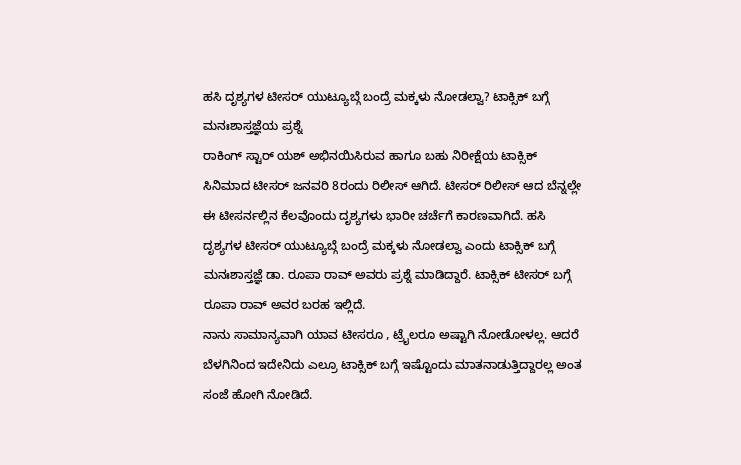ಹಸಿ ದೃಶ್ಯಗಳ ಟೀಸರ್ ಯುಟ್ಯೂಬ್ಗೆ ಬಂದ್ರೆ ಮಕ್ಕಳು ನೋಡಲ್ವಾ? ಟಾಕ್ಸಿಕ್ ಬಗ್ಗೆ ಮನಃಶಾಸ್ತಜ್ಞೆಯ ಪ್ರಶ್ನೆ
ರಾಕಿಂಗ್ ಸ್ಟಾರ್ ಯಶ್ ಅಭಿನಯಿಸಿರುವ ಹಾಗೂ ಬಹು ನಿರೀಕ್ಷೆಯ ಟಾಕ್ಸಿಕ್ ಸಿನಿಮಾದ ಟೀಸರ್ ಜನವರಿ 8ರಂದು ರಿಲೀಸ್ ಆಗಿದೆ. ಟೀಸರ್ ರಿಲೀಸ್ ಆದ ಬೆನ್ನಲ್ಲೇ ಈ ಟೀಸರ್ನಲ್ಲಿನ ಕೆಲವೊಂದು ದೃಶ್ಯಗಳು ಭಾರೀ ಚರ್ಚೆಗೆ ಕಾರಣವಾಗಿದೆ. ಹಸಿ ದೃಶ್ಯಗಳ ಟೀಸರ್ ಯುಟ್ಯೂಬ್ಗೆ ಬಂದ್ರೆ ಮಕ್ಕಳು ನೋಡಲ್ವಾ ಎಂದು ಟಾಕ್ಸಿಕ್ ಬಗ್ಗೆ ಮನಃಶಾಸ್ತಜ್ಞೆ ಡಾ. ರೂಪಾ ರಾವ್ ಅವರು ಪ್ರಶ್ನೆ ಮಾಡಿದ್ದಾರೆ. ಟಾಕ್ಸಿಕ್ ಟೀಸರ್ ಬಗ್ಗೆ ರೂಪಾ ರಾವ್ ಅವರ ಬರಹ ಇಲ್ಲಿದೆ.
ನಾನು ಸಾಮಾನ್ಯವಾಗಿ ಯಾವ ಟೀಸರೂ , ಟ್ರೈಲರೂ ಅಷ್ಟಾಗಿ ನೋಡೋಳಲ್ಲ. ಆದರೆ ಬೆಳಗಿನಿಂದ ಇದೇನಿದು ಎಲ್ರೂ ಟಾಕ್ಸಿಕ್ ಬಗ್ಗೆ ಇಷ್ಟೊಂದು ಮಾತನಾಡುತ್ತಿದ್ದಾರಲ್ಲ ಅಂತ ಸಂಜೆ ಹೋಗಿ ನೋಡಿದೆ.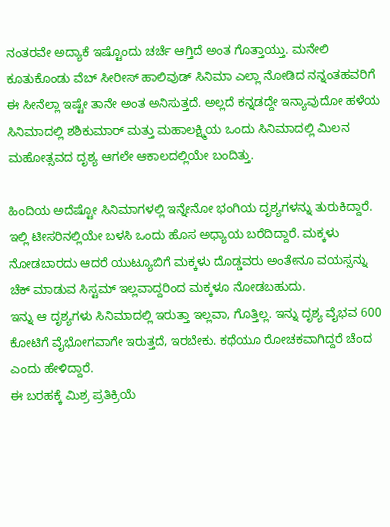ನಂತರವೇ ಅದ್ಯಾಕೆ ಇಷ್ಟೊಂದು ಚರ್ಚೆ ಆಗ್ತಿದೆ ಅಂತ ಗೊತ್ತಾಯ್ತು. ಮನೇಲಿ ಕೂತುಕೊಂಡು ವೆಬ್ ಸೀರೀಸ್ ಹಾಲಿವುಡ್ ಸಿನಿಮಾ ಎಲ್ಲಾ ನೋಡಿದ ನನ್ನಂತಹವರಿಗೆ ಈ ಸೀನೆಲ್ಲಾ ಇಷ್ಟೇ ತಾನೇ ಅಂತ ಅನಿಸುತ್ತದೆ. ಅಲ್ಲದೆ ಕನ್ನಡದ್ದೇ ಇನ್ಯಾವುದೋ ಹಳೆಯ ಸಿನಿಮಾದಲ್ಲಿ ಶಶಿಕುಮಾರ್ ಮತ್ತು ಮಹಾಲಕ್ಷ್ಮಿಯ ಒಂದು ಸಿನಿಮಾದಲ್ಲಿ ಮಿಲನ ಮಹೋತ್ಸವದ ದೃಶ್ಯ ಆಗಲೇ ಆಕಾಲದಲ್ಲಿಯೇ ಬಂದಿತ್ತು.

ಹಿಂದಿಯ ಅದೆಷ್ಟೋ ಸಿನಿಮಾಗಳಲ್ಲಿ ಇನ್ನೇನೋ ಭಂಗಿಯ ದೃಶ್ಯಗಳನ್ನು ತುರುಕಿದ್ದಾರೆ. ಇಲ್ಲಿ ಟೀಸರಿನಲ್ಲಿಯೇ ಬಳಸಿ ಒಂದು ಹೊಸ ಅಧ್ಯಾಯ ಬರೆದಿದ್ದಾರೆ. ಮಕ್ಕಳು ನೋಡಬಾರದು ಆದರೆ ಯುಟ್ಯೂಬಿಗೆ ಮಕ್ಕಳು ದೊಡ್ಡವರು ಅಂತೇನೂ ವಯಸ್ಸನ್ನು ಚೆಕ್ ಮಾಡುವ ಸಿಸ್ಟಮ್ ಇಲ್ಲವಾದ್ದರಿಂದ ಮಕ್ಕಳೂ ನೋಡಬಹುದು.
ಇನ್ನು ಆ ದೃಶ್ಯಗಳು ಸಿನಿಮಾದಲ್ಲಿ ಇರುತ್ತಾ ಇಲ್ಲವಾ, ಗೊತ್ತಿಲ್ಲ. ಇನ್ನು ದೃಶ್ಯ ವೈಭವ 600 ಕೋಟಿಗೆ ವೈಭೋಗವಾಗೇ ಇರುತ್ತದೆ, ಇರಬೇಕು. ಕಥೆಯೂ ರೋಚಕವಾಗಿದ್ದರೆ ಚೆಂದ ಎಂದು ಹೇಳಿದ್ದಾರೆ.
ಈ ಬರಹಕ್ಕೆ ಮಿಶ್ರ ಪ್ರತಿಕ್ರಿಯೆ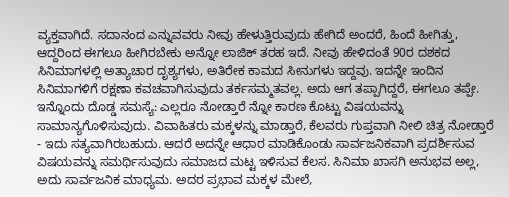ವ್ಯಕ್ತವಾಗಿದೆ. ಸದಾನಂದ ಎನ್ನುವವರು ನೀವು ಹೇಳುತ್ತಿರುವುದು ಹೇಗಿದೆ ಅಂದರೆ, ಹಿಂದೆ ಹೀಗಿತ್ತು, ಆದ್ದರಿಂದ ಈಗಲೂ ಹೀಗಿರಬೇಕು ಅನ್ನೋ ಲಾಜಿಕ್ ತರಹ ಇದೆ. ನೀವು ಹೇಳಿದಂತೆ 90ರ ದಶಕದ ಸಿನಿಮಾಗಳಲ್ಲಿ ಅತ್ಯಾಚಾರ ದೃಶ್ಯಗಳು, ಅತಿರೇಕ ಕಾಮದ ಸೀನುಗಳು ಇದ್ದವು. ಇದನ್ನೇ ಇಂದಿನ ಸಿನಿಮಾಗಳಿಗೆ ರಕ್ಷಣಾ ಕವಚವಾಗಿಸುವುದು ತರ್ಕಸಮ್ಮತವಲ್ಲ. ಅದು ಆಗ ತಪ್ಪಾಗಿದ್ದರೆ, ಈಗಲೂ ತಪ್ಪೇ.
ಇನ್ನೊಂದು ದೊಡ್ಡ ಸಮಸ್ಯೆ: ಎಲ್ಲರೂ ನೋಡ್ತಾರೆ ನ್ನೋ ಕಾರಣ ಕೊಟ್ಟು ವಿಷಯವನ್ನು ಸಾಮಾನ್ಯಗೊಳಿಸುವುದು. ವಿವಾಹಿತರು ಮಕ್ಕಳನ್ನು ಮಾಡ್ತಾರೆ, ಕೆಲವರು ಗುಪ್ತವಾಗಿ ನೀಲಿ ಚಿತ್ರ ನೋಡ್ತಾರೆ - ಇದು ಸತ್ಯವಾಗಿರಬಹುದು. ಆದರೆ ಅದನ್ನೇ ಆಧಾರ ಮಾಡಿಕೊಂಡು ಸಾರ್ವಜನಿಕವಾಗಿ ಪ್ರದರ್ಶಿಸುವ ವಿಷಯವನ್ನು ಸಮರ್ಥಿಸುವುದು ಸಮಾಜದ ಮಟ್ಟ ಇಳಿಸುವ ಕೆಲಸ. ಸಿನಿಮಾ ಖಾಸಗಿ ಅನುಭವ ಅಲ್ಲ, ಅದು ಸಾರ್ವಜನಿಕ ಮಾಧ್ಯಮ. ಅದರ ಪ್ರಭಾವ ಮಕ್ಕಳ ಮೇಲೆ,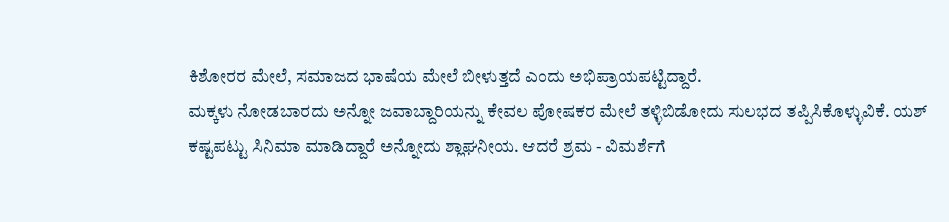ಕಿಶೋರರ ಮೇಲೆ, ಸಮಾಜದ ಭಾಷೆಯ ಮೇಲೆ ಬೀಳುತ್ತದೆ ಎಂದು ಅಭಿಪ್ರಾಯಪಟ್ಟಿದ್ದಾರೆ.
ಮಕ್ಕಳು ನೋಡಬಾರದು ಅನ್ನೋ ಜವಾಬ್ದಾರಿಯನ್ನು ಕೇವಲ ಪೋಷಕರ ಮೇಲೆ ತಳ್ಳಿಬಿಡೋದು ಸುಲಭದ ತಪ್ಪಿಸಿಕೊಳ್ಳುವಿಕೆ. ಯಶ್ ಕಷ್ಟಪಟ್ಟು ಸಿನಿಮಾ ಮಾಡಿದ್ದಾರೆ ಅನ್ನೋದು ಶ್ಲಾಘನೀಯ. ಆದರೆ ಶ್ರಮ - ವಿಮರ್ಶೆಗೆ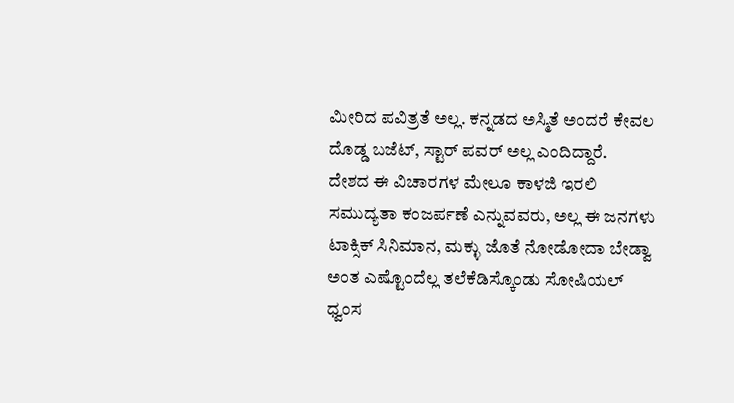ಮೀರಿದ ಪವಿತ್ರತೆ ಅಲ್ಲ. ಕನ್ನಡದ ಅಸ್ಮಿತೆ ಅಂದರೆ ಕೇವಲ ದೊಡ್ಡ ಬಜೆಟ್, ಸ್ಟಾರ್ ಪವರ್ ಅಲ್ಲ ಎಂದಿದ್ದಾರೆ.
ದೇಶದ ಈ ವಿಚಾರಗಳ ಮೇಲೂ ಕಾಳಜಿ ಇರಲಿ
ಸಮುದ್ಯತಾ ಕಂಜರ್ಪಣೆ ಎನ್ನುವವರು, ಅಲ್ಲ ಈ ಜನಗಳು ಟಾಕ್ಸಿಕ್ ಸಿನಿಮಾನ, ಮಕ್ಳು ಜೊತೆ ನೋಡೋದಾ ಬೇಡ್ವಾ ಅಂತ ಎಷ್ಟೊಂದೆಲ್ಲ ತಲೆಕೆಡಿಸ್ಕೊಂಡು ಸೋಷಿಯಲ್ ಧ್ವಂಸ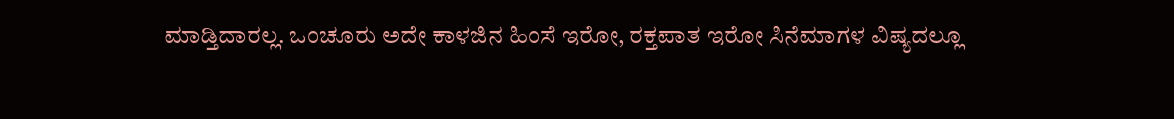ಮಾಡ್ತಿದಾರಲ್ಲ. ಒಂಚೂರು ಅದೇ ಕಾಳಜಿನ ಹಿಂಸೆ ಇರೋ, ರಕ್ತಪಾತ ಇರೋ ಸಿನೆಮಾಗಳ ವಿಷ್ಯದಲ್ಲೂ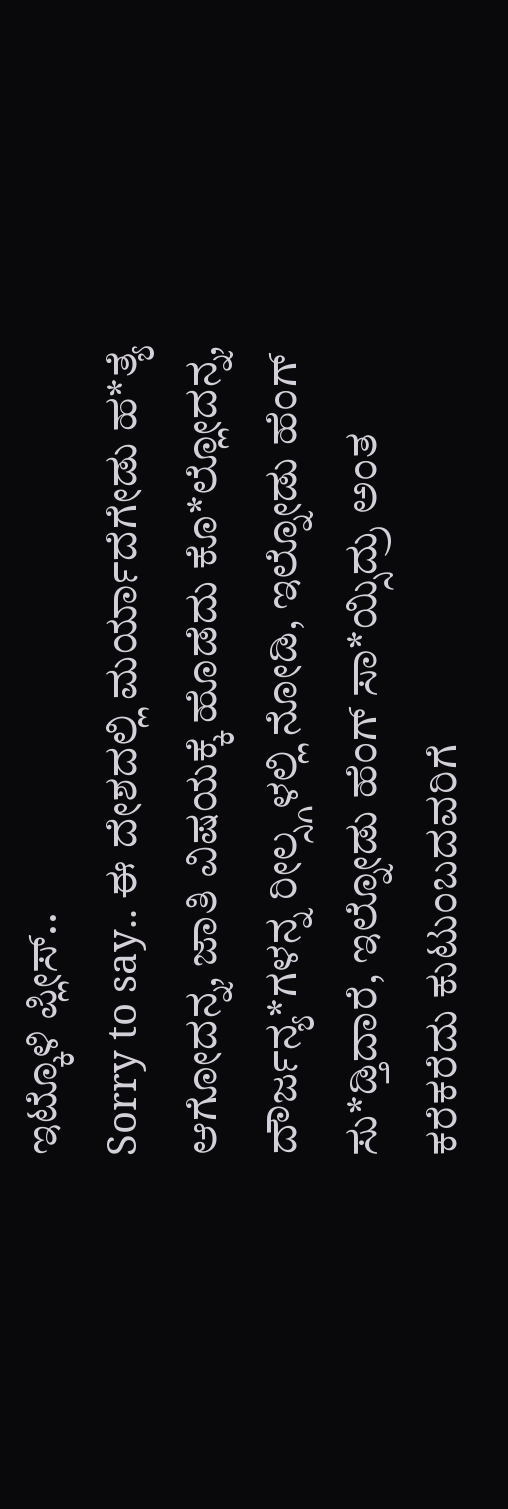ಇಟ್ಕೊಳಿ ಪ್ಲೀಸ್..
Sorry to say.. ಈ ದೇಶದಲ್ಲಿ ಮರ್ಯಾದೆಗೇಡು ಹ*ತ್ಯೆ ಆಗೋದನ್ನ, ಜಾತಿ ವಿಷಯಕ್ಕೆ ಹೊಡೆದು ಕೊ*ಲ್ಲೋದನ್ನ, ದೌರ್ಜನ್ಯ*ಗಳನ್ನ ರೀಲ್ಸ್ಗಳಲ್ಲಿ ನೋಡಿ, ಇಲ್ನೋಡು ಹೆಂಗ್ ಸು*ಡ್ತಿದಾರೆ, ಇಲ್ನೋಡು ಹೆಂಗ್ ಸಾ*ಯ್ಸಿದ್ರು ಅಂತ ಕರೆಕರೆದು ಕುಟುಂಬದವರಿಗೆ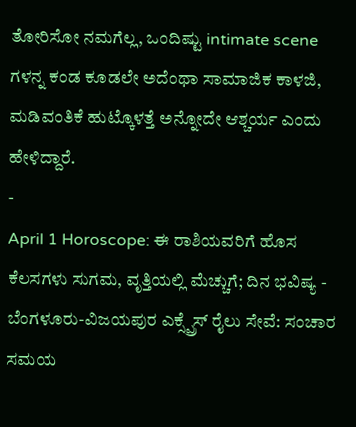ತೋರಿಸೋ ನಮಗೆಲ್ಲ, ಒಂದಿಷ್ಟು intimate scene ಗಳನ್ನ ಕಂಡ ಕೂಡಲೇ ಅದೆಂಥಾ ಸಾಮಾಜಿಕ ಕಾಳಜಿ, ಮಡಿವಂತಿಕೆ ಹುಟ್ಕೊಳತ್ತೆ ಅನ್ನೋದೇ ಆಶ್ಚರ್ಯ ಎಂದು ಹೇಳಿದ್ದಾರೆ.
-
April 1 Horoscope: ಈ ರಾಶಿಯವರಿಗೆ ಹೊಸ ಕೆಲಸಗಳು ಸುಗಮ, ವೃತ್ತಿಯಲ್ಲಿ ಮೆಚ್ಚುಗೆ; ದಿನ ಭವಿಷ್ಯ -
ಬೆಂಗಳೂರು-ವಿಜಯಪುರ ಎಕ್ಸ್ಪ್ರೆಸ್ ರೈಲು ಸೇವೆ: ಸಂಚಾರ ಸಮಯ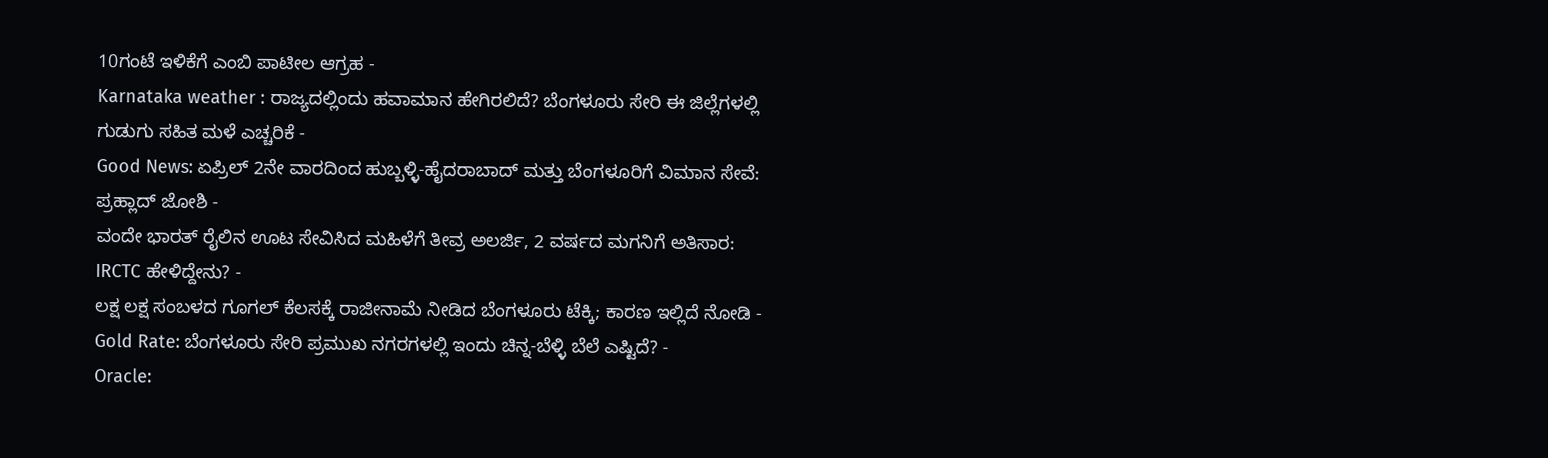10ಗಂಟೆ ಇಳಿಕೆಗೆ ಎಂಬಿ ಪಾಟೀಲ ಆಗ್ರಹ -
Karnataka weather : ರಾಜ್ಯದಲ್ಲಿಂದು ಹವಾಮಾನ ಹೇಗಿರಲಿದೆ? ಬೆಂಗಳೂರು ಸೇರಿ ಈ ಜಿಲ್ಲೆಗಳಲ್ಲಿ ಗುಡುಗು ಸಹಿತ ಮಳೆ ಎಚ್ಚರಿಕೆ -
Good News: ಏಪ್ರಿಲ್ 2ನೇ ವಾರದಿಂದ ಹುಬ್ಬಳ್ಳಿ-ಹೈದರಾಬಾದ್ ಮತ್ತು ಬೆಂಗಳೂರಿಗೆ ವಿಮಾನ ಸೇವೆ: ಪ್ರಹ್ಲಾದ್ ಜೋಶಿ -
ವಂದೇ ಭಾರತ್ ರೈಲಿನ ಊಟ ಸೇವಿಸಿದ ಮಹಿಳೆಗೆ ತೀವ್ರ ಅಲರ್ಜಿ, 2 ವರ್ಷದ ಮಗನಿಗೆ ಅತಿಸಾರ: IRCTC ಹೇಳಿದ್ದೇನು? -
ಲಕ್ಷ ಲಕ್ಷ ಸಂಬಳದ ಗೂಗಲ್ ಕೆಲಸಕ್ಕೆ ರಾಜೀನಾಮೆ ನೀಡಿದ ಬೆಂಗಳೂರು ಟೆಕ್ಕಿ; ಕಾರಣ ಇಲ್ಲಿದೆ ನೋಡಿ -
Gold Rate: ಬೆಂಗಳೂರು ಸೇರಿ ಪ್ರಮುಖ ನಗರಗಳಲ್ಲಿ ಇಂದು ಚಿನ್ನ-ಬೆಳ್ಳಿ ಬೆಲೆ ಎಷ್ಟಿದೆ? -
Oracle: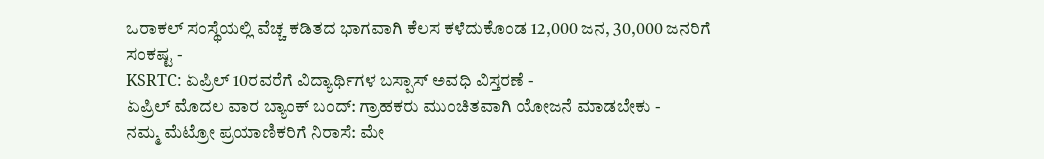ಒರಾಕಲ್ ಸಂಸ್ಥೆಯಲ್ಲಿ ವೆಚ್ಚ ಕಡಿತದ ಭಾಗವಾಗಿ ಕೆಲಸ ಕಳೆದುಕೊಂಡ 12,000 ಜನ, 30,000 ಜನರಿಗೆ ಸಂಕಷ್ಟ -
KSRTC: ಏಪ್ರಿಲ್ 10ರವರೆಗೆ ವಿದ್ಯಾರ್ಥಿಗಳ ಬಸ್ಪಾಸ್ ಅವಧಿ ವಿಸ್ತರಣೆ -
ಏಪ್ರಿಲ್ ಮೊದಲ ವಾರ ಬ್ಯಾಂಕ್ ಬಂದ್: ಗ್ರಾಹಕರು ಮುಂಚಿತವಾಗಿ ಯೋಜನೆ ಮಾಡಬೇಕು -
ನಮ್ಮ ಮೆಟ್ರೋ ಪ್ರಯಾಣಿಕರಿಗೆ ನಿರಾಸೆ: ಮೇ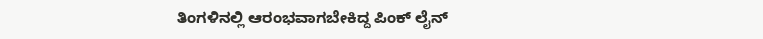ತಿಂಗಳಿನಲ್ಲಿ ಆರಂಭವಾಗಬೇಕಿದ್ದ ಪಿಂಕ್ ಲೈನ್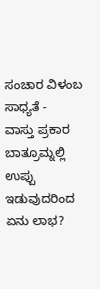ಸಂಚಾರ ವಿಳಂಬ ಸಾಧ್ಯತೆ -
ವಾಸ್ತು ಪ್ರಕಾರ ಬಾತ್ರೂಮ್ನಲ್ಲಿ ಉಪ್ಪು ಇಡುವುದರಿಂದ ಏನು ಲಾಭ?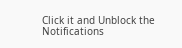Click it and Unblock the Notifications